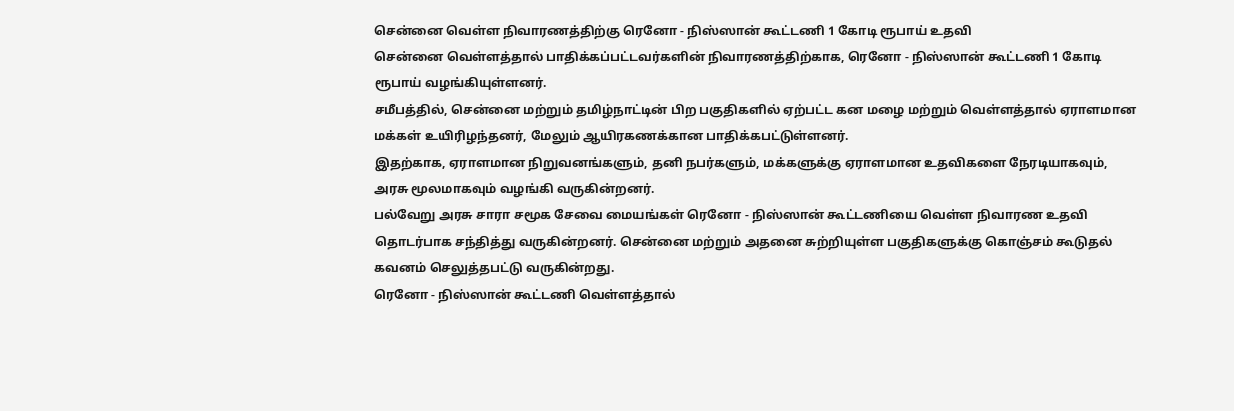சென்னை வெள்ள நிவாரணத்திற்கு ரெனோ - நிஸ்ஸான் கூட்டணி 1 கோடி ரூபாய் உதவி
சென்னை வெள்ளத்தால் பாதிக்கப்பட்டவர்களின் நிவாரணத்திற்காக, ரெனோ - நிஸ்ஸான் கூட்டணி 1 கோடி ரூபாய் வழங்கியுள்ளனர்.
சமீபத்தில், சென்னை மற்றும் தமிழ்நாட்டின் பிற பகுதிகளில் ஏற்பட்ட கன மழை மற்றும் வெள்ளத்தால் ஏராளமான மக்கள் உயிரிழந்தனர், மேலும் ஆயிரகணக்கான பாதிக்கபட்டுள்ளனர்.
இதற்காக, ஏராளமான நிறுவனங்களும், தனி நபர்களும், மக்களுக்கு ஏராளமான உதவிகளை நேரடியாகவும், அரசு மூலமாகவும் வழங்கி வருகின்றனர்.
பல்வேறு அரசு சாரா சமூக சேவை மையங்கள் ரெனோ - நிஸ்ஸான் கூட்டணியை வெள்ள நிவாரண உதவி தொடர்பாக சந்தித்து வருகின்றனர். சென்னை மற்றும் அதனை சுற்றியுள்ள பகுதிகளுக்கு கொஞ்சம் கூடுதல் கவனம் செலுத்தபட்டு வருகின்றது.
ரெனோ - நிஸ்ஸான் கூட்டணி வெள்ளத்தால்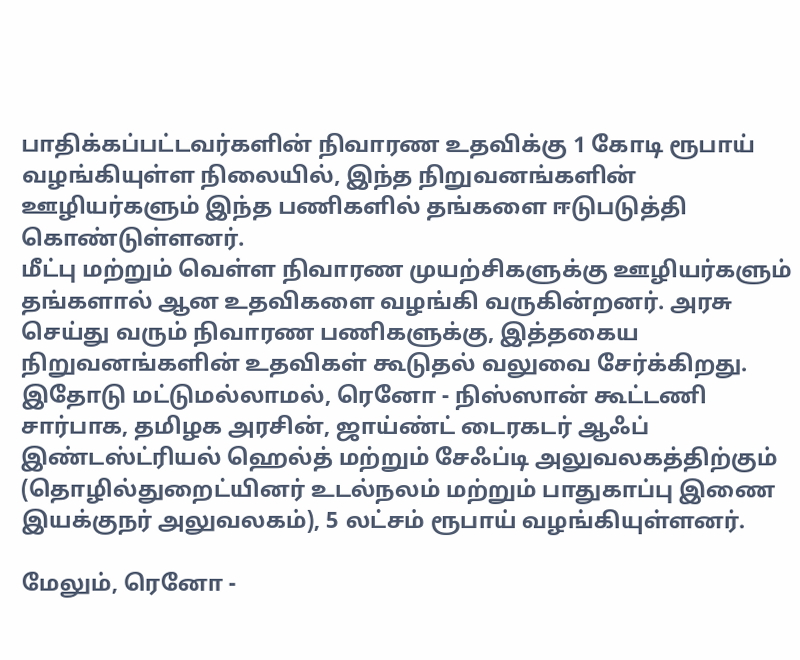பாதிக்கப்பட்டவர்களின் நிவாரண உதவிக்கு 1 கோடி ரூபாய் வழங்கியுள்ள நிலையில், இந்த நிறுவனங்களின் ஊழியர்களும் இந்த பணிகளில் தங்களை ஈடுபடுத்தி கொண்டுள்ளனர்.
மீட்பு மற்றும் வெள்ள நிவாரண முயற்சிகளுக்கு ஊழியர்களும் தங்களால் ஆன உதவிகளை வழங்கி வருகின்றனர். அரசு செய்து வரும் நிவாரண பணிகளுக்கு, இத்தகைய நிறுவனங்களின் உதவிகள் கூடுதல் வலுவை சேர்க்கிறது.
இதோடு மட்டுமல்லாமல், ரெனோ - நிஸ்ஸான் கூட்டணி சார்பாக, தமிழக அரசின், ஜாய்ண்ட் டைரகடர் ஆஃப் இண்டஸ்ட்ரியல் ஹெல்த் மற்றும் சேஃப்டி அலுவலகத்திற்கும் (தொழில்துறைட்யினர் உடல்நலம் மற்றும் பாதுகாப்பு இணை இயக்குநர் அலுவலகம்), 5 லட்சம் ரூபாய் வழங்கியுள்ளனர்.

மேலும், ரெனோ -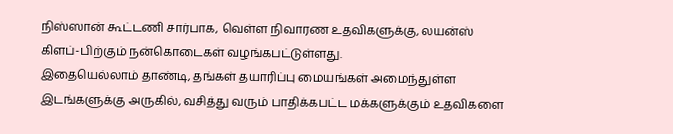நிஸ்ஸான் கூட்டணி சார்பாக, வெள்ள நிவாரண உதவிகளுக்கு, லயன்ஸ் கிளப்-பிற்கும் நன்கொடைகள் வழங்கபட்டுள்ளது.
இதையெல்லாம் தாண்டி, தங்கள் தயாரிப்பு மையங்கள் அமைந்துள்ள இடங்களுக்கு அருகில், வசித்து வரும் பாதிக்கபட்ட மக்களுக்கும் உதவிகளை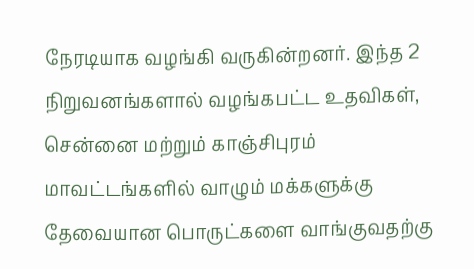நேரடியாக வழங்கி வருகின்றனர். இந்த 2 நிறுவனங்களால் வழங்கபட்ட உதவிகள், சென்னை மற்றும் காஞ்சிபுரம் மாவட்டங்களில் வாழும் மக்களுக்கு தேவையான பொருட்களை வாங்குவதற்கு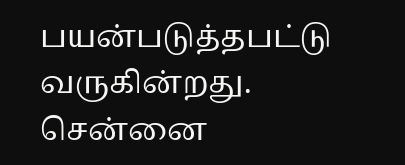பயன்படுத்தபட்டு வருகின்றது.
சென்னை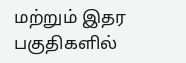மற்றும் இதர பகுதிகளில்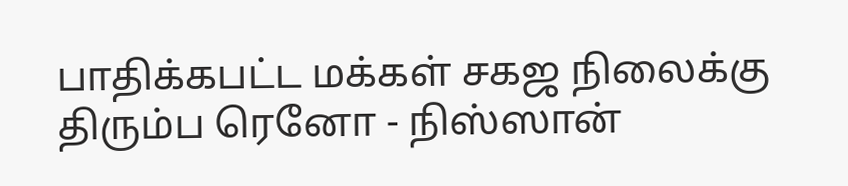பாதிக்கபட்ட மக்கள் சகஜ நிலைக்கு திரும்ப ரெனோ - நிஸ்ஸான்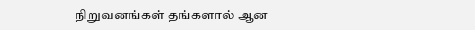நிறுவனங்கள் தங்களால் ஆன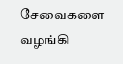சேவைகளை வழங்கி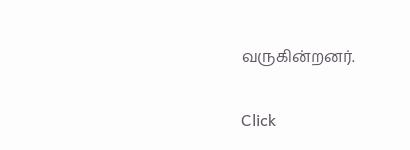வருகின்றனர்.


Click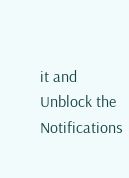it and Unblock the Notifications